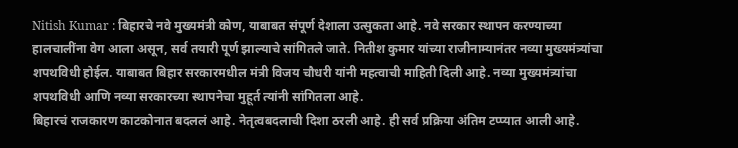Nitish Kumar : बिहारचे नवे मुख्यमंत्री कोण, याबाबत संपूर्ण देशाला उत्सुकता आहे. नवे सरकार स्थापन करण्याच्या हालचालींना वेग आला असून, सर्व तयारी पूर्ण झाल्याचे सांगितले जाते. नितीश कुमार यांच्या राजीनाम्यानंतर नव्या मुख्यमंत्र्यांचा शपथविधी होईल. याबाबत बिहार सरकारमधील मंत्री विजय चौधरी यांनी महत्वाची माहिती दिली आहे. नव्या मुख्यमंत्र्यांचा शपथविधी आणि नव्या सरकारच्या स्थापनेचा मुहूर्त त्यांनी सांगितला आहे.
बिहारचं राजकारण काटकोनात बदललं आहे. नेतृत्वबदलाची दिशा ठरली आहे. ही सर्व प्रक्रिया अंतिम टप्प्यात आली आहे.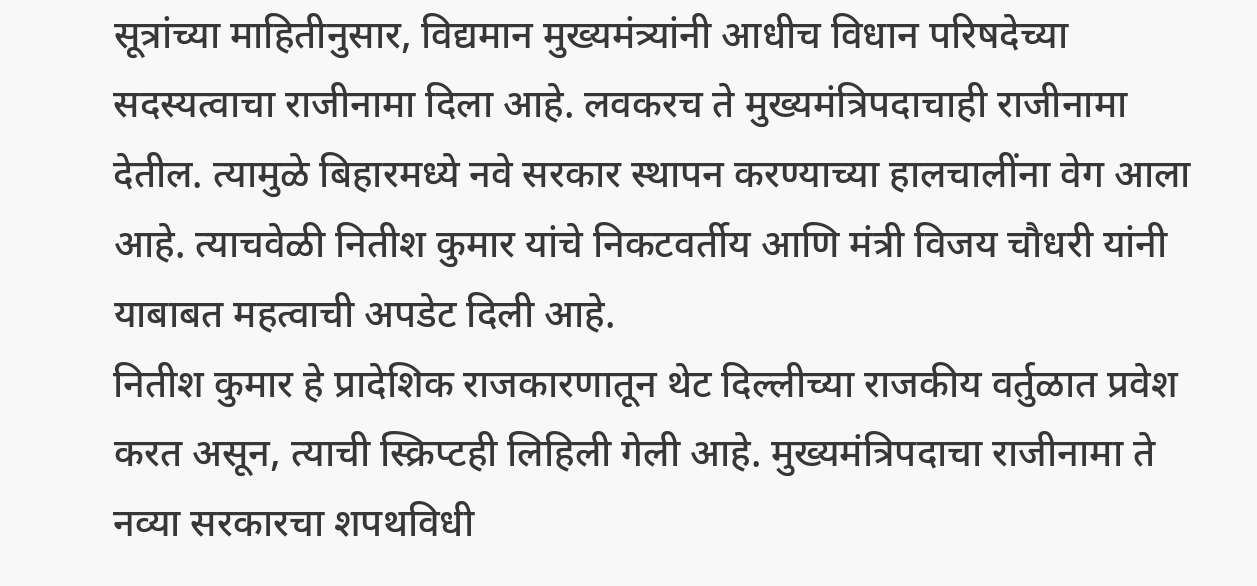सूत्रांच्या माहितीनुसार, विद्यमान मुख्यमंत्र्यांनी आधीच विधान परिषदेच्या सदस्यत्वाचा राजीनामा दिला आहे. लवकरच ते मुख्यमंत्रिपदाचाही राजीनामा देतील. त्यामुळे बिहारमध्ये नवे सरकार स्थापन करण्याच्या हालचालींना वेग आला आहे. त्याचवेळी नितीश कुमार यांचे निकटवर्तीय आणि मंत्री विजय चौधरी यांनी याबाबत महत्वाची अपडेट दिली आहे.
नितीश कुमार हे प्रादेशिक राजकारणातून थेट दिल्लीच्या राजकीय वर्तुळात प्रवेश करत असून, त्याची स्क्रिप्टही लिहिली गेली आहे. मुख्यमंत्रिपदाचा राजीनामा ते नव्या सरकारचा शपथविधी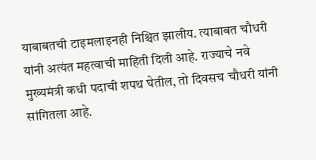याबाबतची टाइमलाइनही निश्चित झालीय. त्याबाबत चौधरी यांनी अत्यंत महत्वाची माहिती दिली आहे. राज्याचे नवे मुख्यमंत्री कधी पदाची शपथ घेतील, तो दिवसच चौधरी यांनी सांगितला आहे.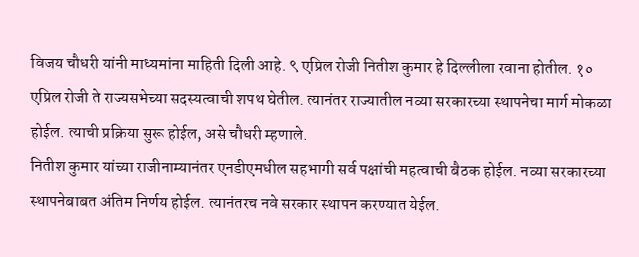विजय चौधरी यांनी माध्यमांना माहिती दिली आहे. ९ एप्रिल रोजी नितीश कुमार हे दिल्लीला रवाना होतील. १० एप्रिल रोजी ते राज्यसभेच्या सदस्यत्वाची शपथ घेतील. त्यानंतर राज्यातील नव्या सरकारच्या स्थापनेचा मार्ग मोकळा होईल. त्याची प्रक्रिया सुरू होईल, असे चौधरी म्हणाले.
नितीश कुमार यांच्या राजीनाम्यानंतर एनडीएमधील सहभागी सर्व पक्षांची महत्वाची बैठक होईल. नव्या सरकारच्या स्थापनेबाबत अंतिम निर्णय होईल. त्यानंतरच नवे सरकार स्थापन करण्यात येईल.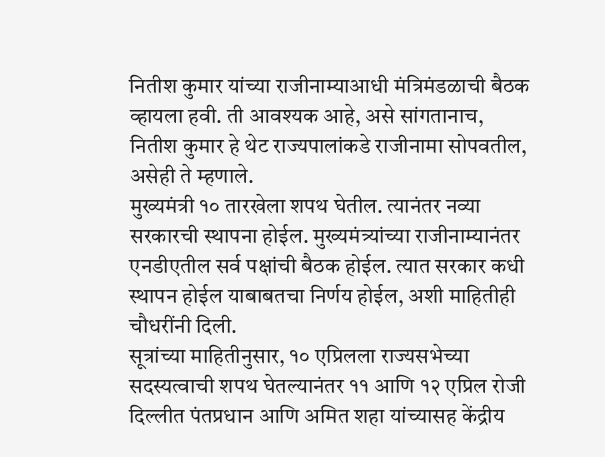नितीश कुमार यांच्या राजीनाम्याआधी मंत्रिमंडळाची बैठक व्हायला हवी. ती आवश्यक आहे, असे सांगतानाच, नितीश कुमार हे थेट राज्यपालांकडे राजीनामा सोपवतील, असेही ते म्हणाले.
मुख्यमंत्री १० तारखेला शपथ घेतील. त्यानंतर नव्या सरकारची स्थापना होईल. मुख्यमंत्र्यांच्या राजीनाम्यानंतर एनडीएतील सर्व पक्षांची बैठक होईल. त्यात सरकार कधी स्थापन होईल याबाबतचा निर्णय होईल, अशी माहितीही चौधरींनी दिली.
सूत्रांच्या माहितीनुसार, १० एप्रिलला राज्यसभेच्या सदस्यत्वाची शपथ घेतल्यानंतर ११ आणि १२ एप्रिल रोजी दिल्लीत पंतप्रधान आणि अमित शहा यांच्यासह केंद्रीय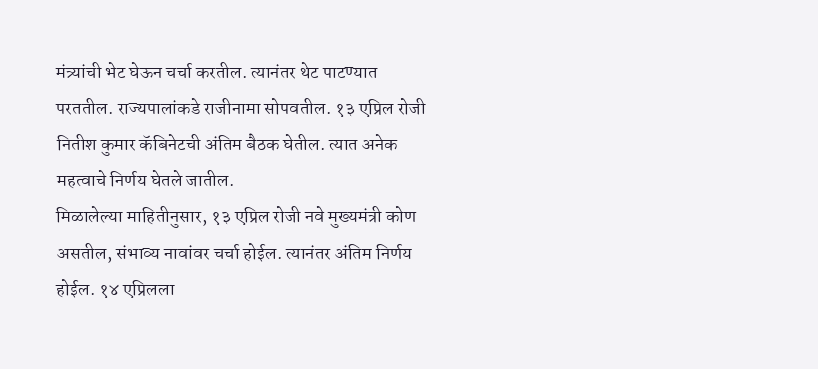मंत्र्यांची भेट घेऊन चर्चा करतील. त्यानंतर थेट पाटण्यात परततील. राज्यपालांकडे राजीनामा सोपवतील. १३ एप्रिल रोजी नितीश कुमार कॅबिनेटची अंतिम बैठक घेतील. त्यात अनेक महत्वाचे निर्णय घेतले जातील.
मिळालेल्या माहितीनुसार, १३ एप्रिल रोजी नवे मुख्यमंत्री कोण असतील, संभाव्य नावांवर चर्चा होईल. त्यानंतर अंतिम निर्णय होईल. १४ एप्रिलला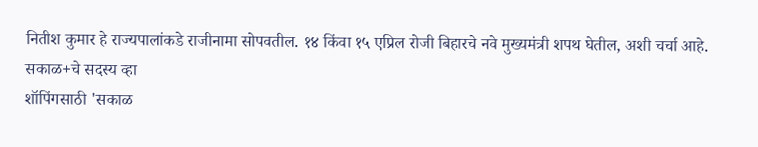नितीश कुमार हे राज्यपालांकडे राजीनामा सोपवतील. १४ किंवा १५ एप्रिल रोजी बिहारचे नवे मुख्यमंत्री शपथ घेतील, अशी चर्चा आहे.
सकाळ+चे सदस्य व्हा
शॉपिंगसाठी 'सकाळ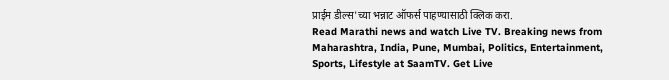प्राईम डील्स'च्या भन्नाट ऑफर्स पाहण्यासाठी क्लिक करा.
Read Marathi news and watch Live TV. Breaking news from Maharashtra, India, Pune, Mumbai, Politics, Entertainment, Sports, Lifestyle at SaamTV. Get Live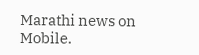Marathi news on Mobile.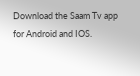Download the Saam Tv app for Android and IOS.